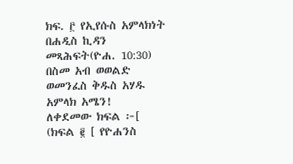ክፍ. ፫ የኢየሱስ አምላክነት በሐዲስ ኪዳን መጻሕፍት(ዮሐ. 10:30)
በስመ አብ ወወልድ ወመንፈስ ቅዱስ አሃዱ አምላክ አሜን!
ለቀደመው ክፍል ፦[ (ክፍል ፪ [ የዮሐንስ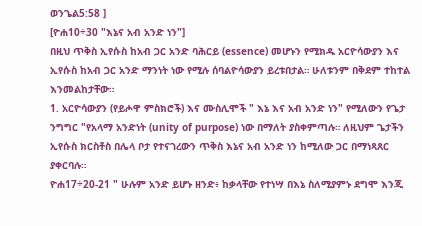ወንጌል5:58 ]
[ዮሐ10÷30 "እኔና አብ አንድ ነን"]
በዚህ ጥቅስ ኢየሱስ ከአብ ጋር አንድ ባሕርይ (essence) መሆኑን የሚክዱ አርዮሳውያን እና ኢየሱስ ከአብ ጋር አንድ ማንነት ነው የሚሉ ሰባልዮሳውያን ይረቱበታል። ሁለቱንም በቅደም ተከተል እንመልከታቸው።
1. አርዮሳውያን (የይሖዋ ምስክሮች) እና ሙስሊሞች " እኔ እና አብ አንድ ነን" የሚለውን የጌታ ንግግር "የአላማ አንድነት (unity of purpose) ነው በማለት ያስቀምጣሉ። ለዚህም ጌታችን ኢየሱስ ክርስቶስ በሌላ ቦታ የተናገረውን ጥቅስ እኔና አብ አንድ ነን ከሚለው ጋር በማነጻጸር ያቀርባሉ።
ዮሐ17÷20-21 " ሁሉም አንድ ይሆኑ ዘንድ፥ ከቃላቸው የተነሣ በእኔ ስለሚያምኑ ደግሞ እንጂ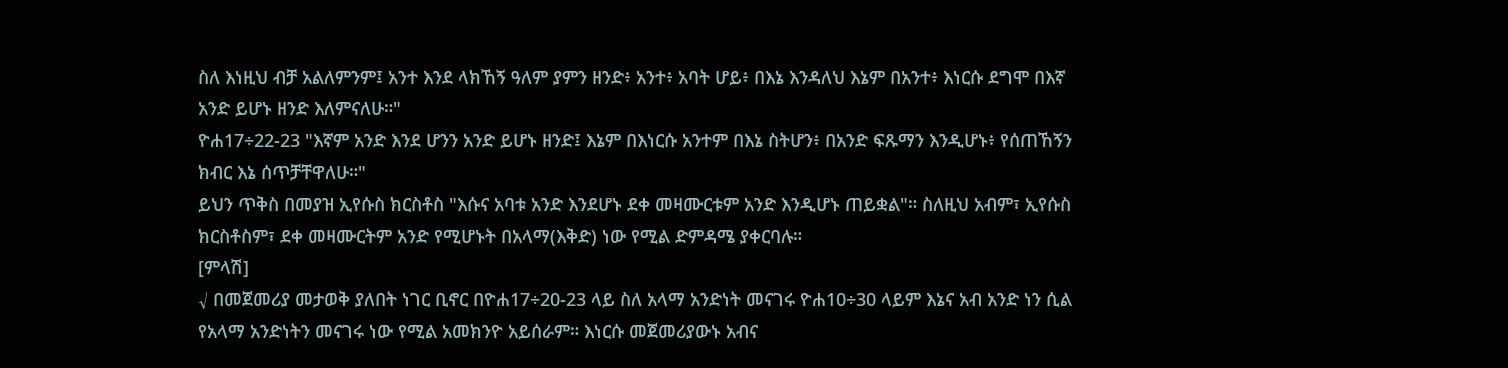ስለ እነዚህ ብቻ አልለምንም፤ አንተ እንደ ላክኸኝ ዓለም ያምን ዘንድ፥ አንተ፥ አባት ሆይ፥ በእኔ እንዳለህ እኔም በአንተ፥ እነርሱ ደግሞ በእኛ አንድ ይሆኑ ዘንድ እለምናለሁ።"
ዮሐ17÷22-23 "እኛም አንድ እንደ ሆንን አንድ ይሆኑ ዘንድ፤ እኔም በእነርሱ አንተም በእኔ ስትሆን፥ በአንድ ፍጹማን እንዲሆኑ፥ የሰጠኸኝን ክብር እኔ ሰጥቻቸዋለሁ።"
ይህን ጥቅስ በመያዝ ኢየሱስ ክርስቶስ "እሱና አባቱ አንድ እንደሆኑ ደቀ መዛሙርቱም አንድ እንዲሆኑ ጠይቋል"። ስለዚህ አብም፣ ኢየሱስ ክርስቶስም፣ ደቀ መዛሙርትም አንድ የሚሆኑት በአላማ(እቅድ) ነው የሚል ድምዳሜ ያቀርባሉ።
[ምላሽ]
√ በመጀመሪያ መታወቅ ያለበት ነገር ቢኖር በዮሐ17÷20-23 ላይ ስለ አላማ አንድነት መናገሩ ዮሐ10÷30 ላይም እኔና አብ አንድ ነን ሲል የአላማ አንድነትን መናገሩ ነው የሚል አመክንዮ አይሰራም። እነርሱ መጀመሪያውኑ አብና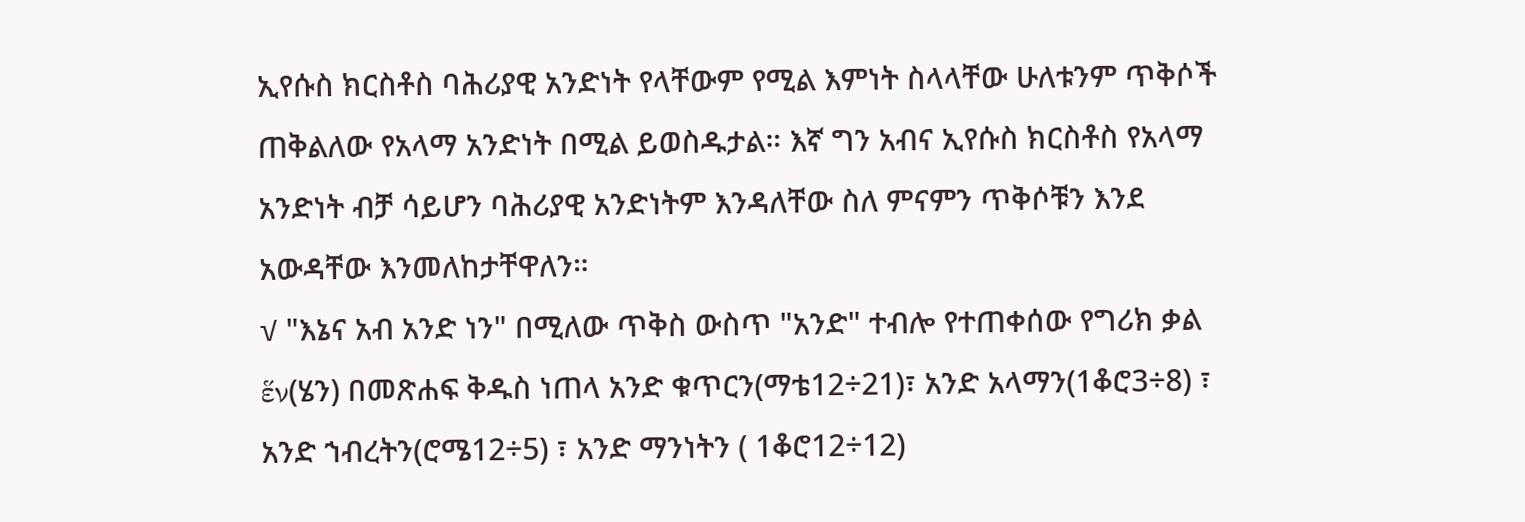ኢየሱስ ክርስቶስ ባሕሪያዊ አንድነት የላቸውም የሚል እምነት ስላላቸው ሁለቱንም ጥቅሶች ጠቅልለው የአላማ አንድነት በሚል ይወስዱታል። እኛ ግን አብና ኢየሱስ ክርስቶስ የአላማ አንድነት ብቻ ሳይሆን ባሕሪያዊ አንድነትም እንዳለቸው ስለ ምናምን ጥቅሶቹን እንደ አውዳቸው እንመለከታቸዋለን።
√ "እኔና አብ አንድ ነን" በሚለው ጥቅስ ውስጥ "አንድ" ተብሎ የተጠቀሰው የግሪክ ቃል ἕν(ሄን) በመጽሐፍ ቅዱስ ነጠላ አንድ ቁጥርን(ማቴ12÷21)፣ አንድ አላማን(1ቆሮ3÷8) ፣ አንድ ኀብረትን(ሮሜ12÷5) ፣ አንድ ማንነትን ( 1ቆሮ12÷12)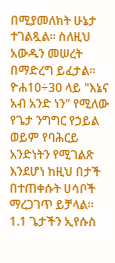በሚያመለክት ሁኔታ ተገልጿል። ስለዚህ አውዱን መሠረት በማድረግ ይፈታል። ዮሐ10÷30 ላይ "እኔና አብ አንድ ነን" የሚለው የጌታ ንግግር የኃይል ወይም የባሕርይ አንድነትን የሚገልጽ እንደሆነ ከዚህ በታች በተጠቀሱት ሀሳቦች ማረጋገጥ ይቻላል።
1.1 ጌታችን ኢየሱስ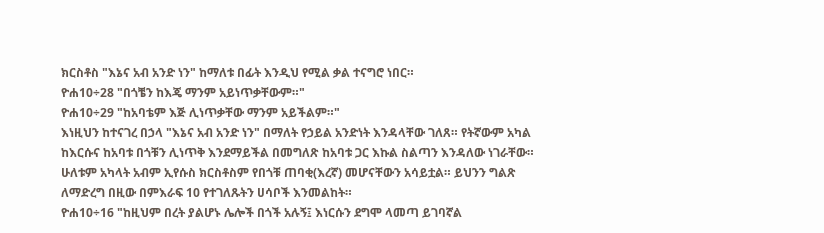ክርስቶስ "እኔና አብ አንድ ነን" ከማለቱ በፊት እንዲህ የሚል ቃል ተናግሮ ነበር።
ዮሐ10÷28 "በጎቼን ከእጄ ማንም አይነጥቃቸውም።"
ዮሐ10÷29 "ከአባቴም እጅ ሊነጥቃቸው ማንም አይችልም።"
እነዚህን ከተናገረ በኃላ "እኔና አብ አንድ ነን" በማለት የኃይል አንድነት እንዳላቸው ገለጸ። የትኛውም አካል ከእርሱና ከአባቱ በጎቹን ሊነጥቅ እንደማይችል በመግለጽ ከአባቱ ጋር እኩል ስልጣን እንዳለው ነገራቸው። ሁለቱም አካላት አብም ኢየሱስ ክርስቶስም የበጎቹ ጠባቂ(እረኛ) መሆናቸውን አሳይቷል። ይህንን ግልጽ ለማድረግ በዚው በምእራፍ 10 የተገለጹትን ሀሳቦች እንመልከት።
ዮሐ10÷16 "ከዚህም በረት ያልሆኑ ሌሎች በጎች አሉኝ፤ እነርሱን ደግሞ ላመጣ ይገባኛል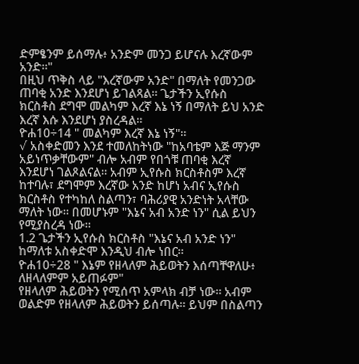ድምፄንም ይሰማሉ፥ አንድም መንጋ ይሆናሉ እረኛውም አንድ።"
በዚህ ጥቅስ ላይ "እረኛውም አንድ" በማለት የመንጋው ጠባቂ አንድ እንደሆነ ይገልጻል። ጌታችን ኢየሱስ ክርስቶስ ደግሞ መልካም እረኛ እኔ ነኝ በማለት ይህ አንድ እረኛ እሱ እንደሆነ ያስረዳል።
ዮሐ10÷14 " መልካም እረኛ እኔ ነኝ"።
√ አስቀድመን እንደ ተመለከትነው "ከአባቴም እጅ ማንም አይነጥቃቸውም" ብሎ አብም የበጎቹ ጠባቂ እረኛ እንደሆነ ገልጾልናል። አብም ኢየሱስ ክርስቶስም እረኛ ከተባሉ፣ ደግሞም እረኛው አንድ ከሆነ አብና ኢየሱስ ክርስቶስ የተካከለ ስልጣን፣ ባሕሪያዊ አንድነት አላቸው ማለት ነው። በመሆኑም "እኔና አብ አንድ ነን" ሲል ይህን የሚያስረዳ ነው።
1.2 ጌታችን ኢየሱስ ክርስቶስ "እኔና አብ አንድ ነን" ከማለቱ አስቀድሞ እንዲህ ብሎ ነበር።
ዮሐ10÷28 " እኔም የዘላለም ሕይወትን እሰጣቸዋለሁ፥ ለዘላለምም አይጠፉም"
የዘላለም ሕይወትን የሚሰጥ አምላክ ብቻ ነው። አብም ወልድም የዘላለም ሕይወትን ይሰጣሉ። ይህም በስልጣን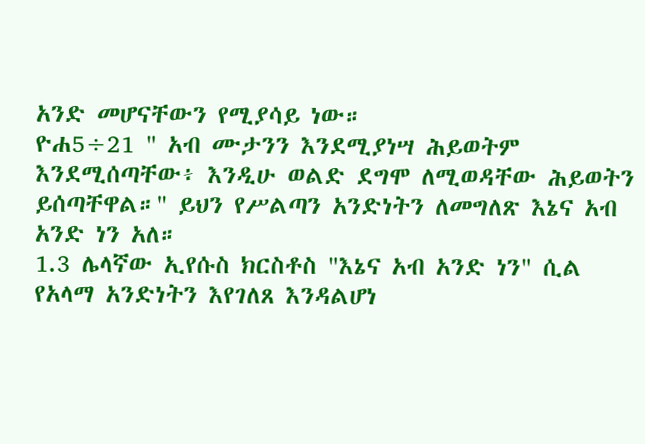አንድ መሆናቸውን የሚያሳይ ነው።
ዮሐ5÷21 " አብ ሙታንን እንደሚያነሣ ሕይወትም እንደሚሰጣቸው፥ እንዲሁ ወልድ ደግሞ ለሚወዳቸው ሕይወትን ይሰጣቸዋል።" ይህን የሥልጣን አንድነትን ለመግለጽ እኔና አብ አንድ ነን አለ።
1.3 ሌላኛው ኢየሱስ ክርስቶስ "እኔና አብ አንድ ነን" ሲል የአላማ አንድነትን እየገለጸ እንዳልሆነ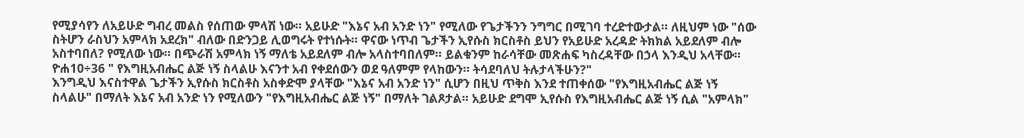የሚያሳየን ለአይሁድ ግብረ መልስ የሰጠው ምላሽ ነው። አይሁድ "እኔና አብ አንድ ነን" የሚለው የጌታችንን ንግግር በሚገባ ተረድተውታል። ለዚህም ነው "ሰው ስትሆን ራስህን አምላክ አደረክ" ብለው በድንጋይ ሊወግሩት የተነሱት። ዋናው ነጥብ ጌታችን ኢየሱስ ክርስቶስ ይህን የአይሁድ አረዳድ ትክክል አይደለም ብሎ አስተባበለ? የሚለው ነው። በጭራሽ አምላክ ነኝ ማለቴ አይደለም ብሎ አላስተባበለም። ይልቁንም ከራሳቸው መጽሐፍ ካስረዳቸው በኃላ እንዲህ አላቸው።
ዮሐ10÷36 " የእግዚአብሔር ልጅ ነኝ ስላልሁ እናንተ አብ የቀደሰውን ወደ ዓለምም የላከውን። ትሳደባለህ ትሉታላችሁን?"
እንግዲህ እናስተዋል ጌታችን ኢየሱስ ክርስቶስ አስቀድሞ ያላቸው "እኔና አብ አንድ ነን" ሲሆን በዚህ ጥቅስ እንደ ተጠቀሰው "የእግዚአብሔር ልጅ ነኝ ስላልሁ" በማለት እኔና አብ አንድ ነን የሚለውን "የእግዚአብሔር ልጅ ነኝ" በማለት ገልጾታል። አይሁድ ደግሞ ኢየሱስ የእግዚአብሔር ልጅ ነኝ ሲል "አምላክ"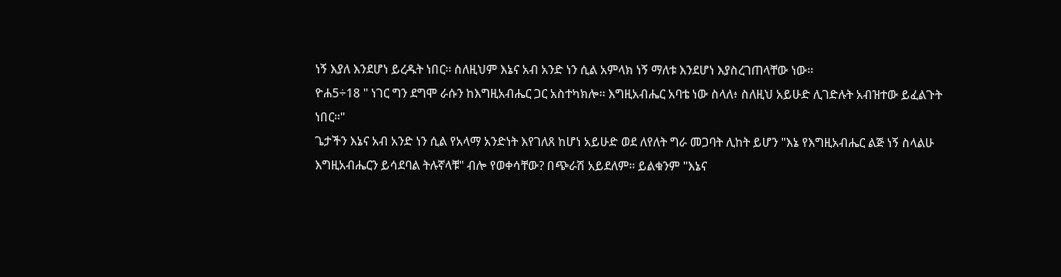ነኝ እያለ እንደሆነ ይረዱት ነበር። ስለዚህም እኔና አብ አንድ ነን ሲል አምላክ ነኝ ማለቱ እንደሆነ እያስረገጠላቸው ነው።
ዮሐ5÷18 " ነገር ግን ደግሞ ራሱን ከእግዚአብሔር ጋር አስተካክሎ። እግዚአብሔር አባቴ ነው ስላለ፥ ስለዚህ አይሁድ ሊገድሉት አብዝተው ይፈልጉት ነበር።"
ጌታችን እኔና አብ አንድ ነን ሲል የአላማ አንድነት እየገለጸ ከሆነ አይሁድ ወደ ለየለት ግራ መጋባት ሊከት ይሆን "እኔ የእግዚአብሔር ልጅ ነኝ ስላልሁ እግዚአብሔርን ይሳደባል ትሉኛላቹ" ብሎ የወቀሳቸው? በጭራሽ አይደለም። ይልቁንም "እኔና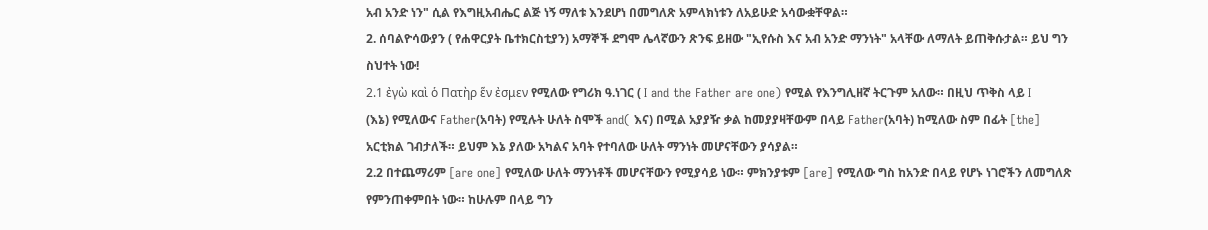አብ አንድ ነን" ሲል የእግዚአብሔር ልጅ ነኝ ማለቱ እንደሆነ በመግለጽ አምላክነቱን ለአይሁድ አሳውቋቸዋል።
2. ሰባልዮሳውያን ( የሐዋርያት ቤተክርስቲያን) አማኞች ደግሞ ሌላኛውን ጽንፍ ይዘው "ኢየሱስ እና አብ አንድ ማንነት" አላቸው ለማለት ይጠቅሱታል። ይህ ግን ስህተት ነው!
2.1 ἐγὼ καὶ ὁ Πατὴρ ἕν ἐσμεν የሚለው የግሪክ ዓ.ነገር ( I and the Father are one) የሚል የእንግሊዘኛ ትርጉም አለው። በዚህ ጥቅስ ላይ I
(እኔ) የሚለውና Father(አባት) የሚሉት ሁለት ስሞች and( እና) በሚል አያያዥ ቃል ከመያያዛቸውም በላይ Father(አባት) ከሚለው ስም በፊት [the] አርቲክል ገብታለች። ይህም እኔ ያለው አካልና አባት የተባለው ሁለት ማንነት መሆናቸውን ያሳያል።
2.2 በተጨማሪም [are one] የሚለው ሁለት ማንነቶች መሆናቸውን የሚያሳይ ነው። ምክንያቱም [are] የሚለው ግስ ከአንድ በላይ የሆኑ ነገሮችን ለመግለጽ የምንጠቀምበት ነው። ከሁሉም በላይ ግን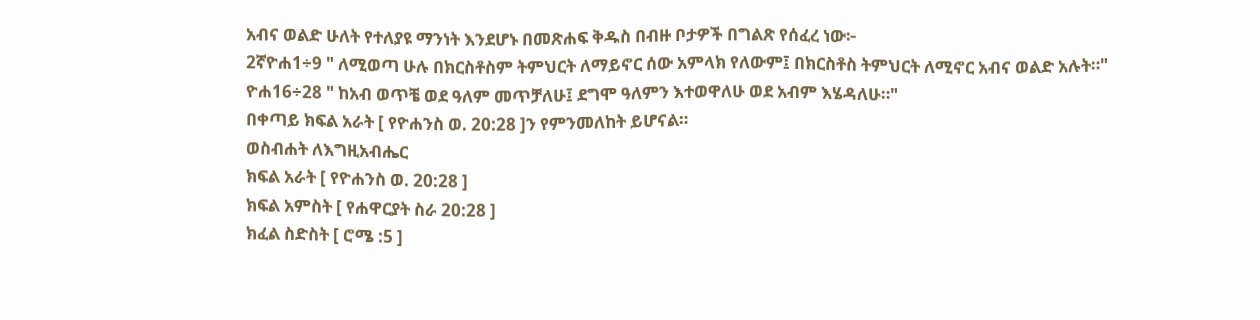አብና ወልድ ሁለት የተለያዩ ማንነት እንደሆኑ በመጽሐፍ ቅዱስ በብዙ ቦታዎች በግልጽ የሰፈረ ነው፦
2ኛዮሐ1÷9 " ለሚወጣ ሁሉ በክርስቶስም ትምህርት ለማይኖር ሰው አምላክ የለውም፤ በክርስቶስ ትምህርት ለሚኖር አብና ወልድ አሉት።"
ዮሐ16÷28 " ከአብ ወጥቼ ወደ ዓለም መጥቻለሁ፤ ደግሞ ዓለምን እተወዋለሁ ወደ አብም እሄዳለሁ።"
በቀጣይ ክፍል አራት [ የዮሐንስ ወ. 20:28 ]ን የምንመለከት ይሆናል።
ወስብሐት ለእግዚአብሔር
ክፍል አራት [ የዮሐንስ ወ. 20:28 ]
ክፍል አምስት [ የሐዋርያት ስራ 20:28 ]
ክፈል ስድስት [ ሮሜ :5 ]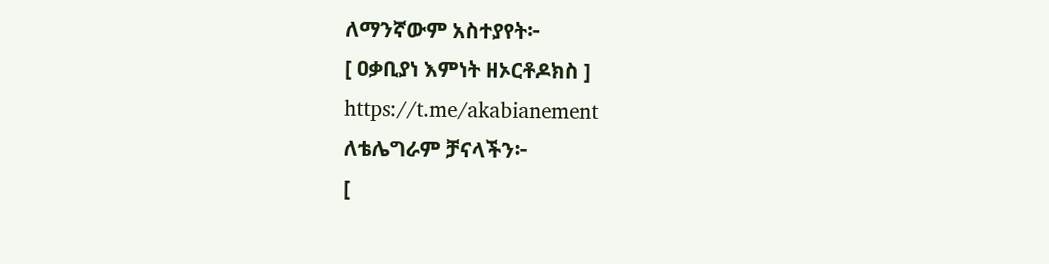ለማንኛውም አስተያየት፦
[ ዐቃቢያነ እምነት ዘኦርቶዶክስ ]
https://t.me/akabianement
ለቴሌግራም ቻናላችን፦
[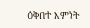ዕቅበተ እምነት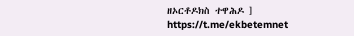ዘኦርቶዶክስ ተዋሕዶ ]
https://t.me/ekbetemnet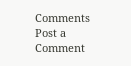Comments
Post a Comment